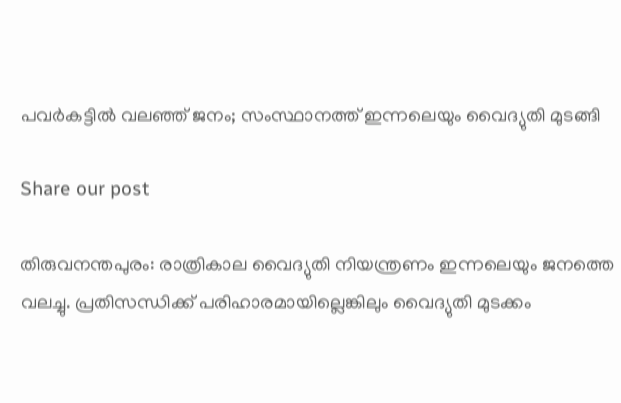പവർകട്ടിൽ വലഞ്ഞ് ജനം; സംസ്ഥാനത്ത് ഇന്നലെയും വൈദ്യുതി മുടങ്ങി

Share our post

തിരുവനന്തപുരം: രാത്രികാല വൈദ്യുതി നിയന്ത്രണം ഇന്നലെയും ജനത്തെ വലച്ചു. പ്രതിസന്ധിക്ക് പരിഹാരമായില്ലെങ്കിലും വൈദ്യുതി മുടക്കം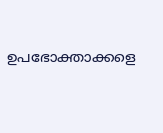ഉപഭോക്താക്കളെ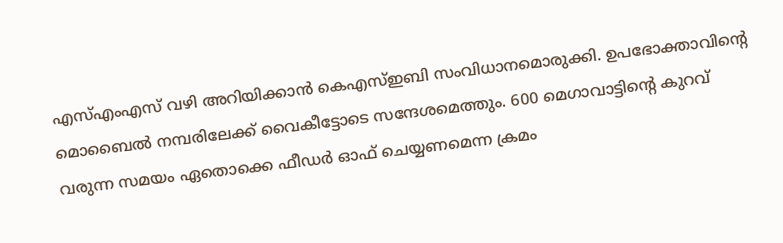എസ്എംഎസ് വഴി അറിയിക്കാൻ കെഎസ്ഇബി സംവിധാനമൊരുക്കി. ഉപഭോക്താവിന്‍റെ മൊബൈല്‍ നമ്പരിലേക്ക് വൈകീട്ടോടെ സന്ദേശമെത്തും. 600 മെഗാവാട്ടിന്‍റെ കുറവ് വരുന്ന സമയം ഏതൊക്കെ ഫീഡര്‍ ഓഫ് ചെയ്യണമെന്ന ക്രമം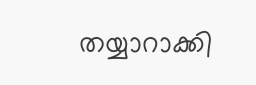തയ്യാറാക്കി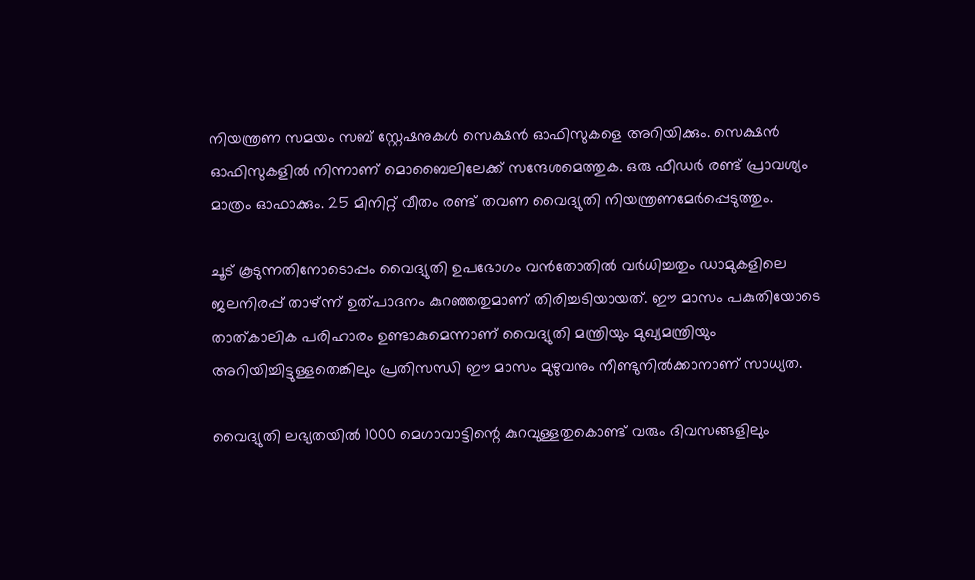നിയന്ത്രണ സമയം സബ് സ്റ്റേഷനുകള്‍ സെക്ഷന്‍ ഓഫിസുകളെ അറിയിക്കും. സെക്ഷന്‍ ഓഫിസുകളില്‍ നിന്നാണ് മൊബൈലിലേക്ക് സന്ദേശമെത്തുക. ഒരു ഫീഡര്‍ രണ്ട് പ്രാവശ്യം മാത്രം ഓഫാക്കും. 25 മിനിറ്റ് വീതം രണ്ട് തവണ വൈദ്യുതി നിയന്ത്രണമേര്‍പ്പെടുത്തും.

ചൂട് കൂടുന്നതിനോടൊപ്പം വൈദ്യുതി ഉപഭോഗം വൻതോതിൽ വർധിച്ചതും ഡാമുകളിലെ ജലനിരപ്പ് താഴ്ന്ന് ഉത്പാദനം കുറഞ്ഞതുമാണ് തിരിച്ചടിയായത്. ഈ മാസം പകുതിയോടെ താത്കാലിക പരിഹാരം ഉണ്ടാകുമെന്നാണ് വൈദ്യുതി മന്ത്രിയും മുഖ്യമന്ത്രിയും അറിയിച്ചിട്ടുള്ളതെങ്കിലും പ്രതിസന്ധി ഈ മാസം മുഴുവനും നീണ്ടുനിൽക്കാനാണ് സാധ്യത.

വൈദ്യുതി ലഭ്യതയിൽ 1000 മെഗാവാട്ടിന്റെ കുറവുള്ളതുകൊണ്ട് വരും ദിവസങ്ങളിലും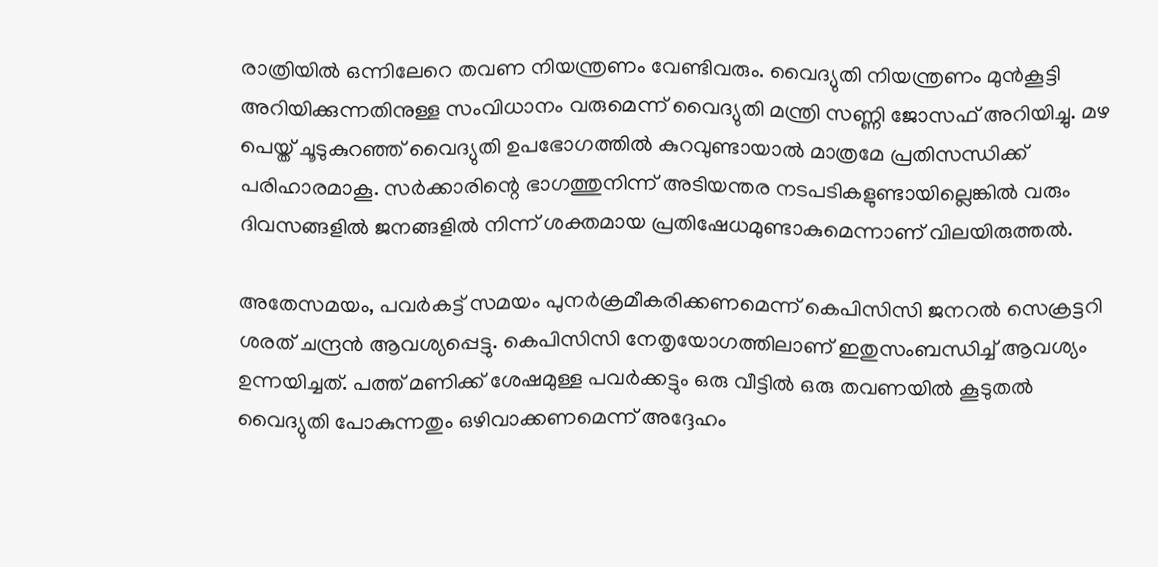രാത്രിയിൽ ഒന്നിലേറെ തവണ നിയന്ത്രണം വേണ്ടിവരും. വൈദ്യുതി നിയന്ത്രണം മുൻകൂട്ടി അറിയിക്കുന്നതിനുള്ള സംവിധാനം വരുമെന്ന് വൈദ്യുതി മന്ത്രി സണ്ണി ജോസഫ് അറിയിച്ചു. മഴ പെയ്ത് ചൂടുകുറഞ്ഞ് വൈദ്യുതി ഉപഭോഗത്തിൽ കുറവുണ്ടായാൽ മാത്രമേ പ്രതിസന്ധിക്ക് പരിഹാരമാകൂ. സർക്കാരിന്റെ ഭാഗത്തുനിന്ന് അടിയന്തര നടപടികളുണ്ടായില്ലെങ്കിൽ വരും ദിവസങ്ങളിൽ ജനങ്ങളിൽ നിന്ന് ശക്തമായ പ്രതിഷേധമുണ്ടാകുമെന്നാണ് വിലയിരുത്തൽ.

അതേസമയം, പവർകട്ട് സമയം പുനർക്രമീകരിക്കണമെന്ന് കെപിസിസി ജനറൽ സെക്രട്ടറി ശരത് ചന്ദ്രൻ ആവശ്യപ്പെട്ടു. കെപിസിസി നേതൃയോഗത്തിലാണ് ഇതുസംബന്ധിച്ച് ആവശ്യം ഉന്നയിച്ചത്. പത്ത് മണിക്ക് ശേഷമുള്ള പവർക്കട്ടും ഒരു വീട്ടിൽ ഒരു തവണയിൽ കൂടുതൽ വൈദ്യുതി പോകുന്നതും ഒഴിവാക്കണമെന്ന് അദ്ദേഹം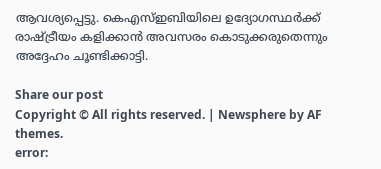ആവശ്യപ്പെട്ടു. കെഎസ്ഇബിയിലെ ഉദ്യോഗസ്ഥർക്ക് രാഷ്ട്രീയം കളിക്കാൻ അവസരം കൊടുക്കരുതെന്നും അദ്ദേഹം ചൂണ്ടിക്കാട്ടി.

Share our post
Copyright © All rights reserved. | Newsphere by AF themes.
error: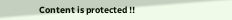Content is protected !!